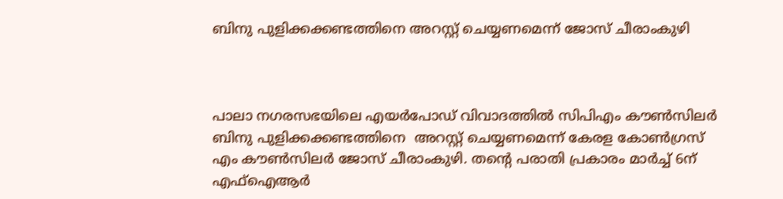ബിനു പുളിക്കക്കണ്ടത്തിനെ അറസ്റ്റ് ചെയ്യണമെന്ന് ജോസ് ചീരാംകുഴി



പാലാ നഗരസഭയിലെ എയര്‍പോഡ് വിവാദത്തില്‍ സിപിഎം കൗണ്‍സിലര്‍ ബിനു പുളിക്കക്കണ്ടത്തിനെ  അറസ്റ്റ് ചെയ്യണമെന്ന് കേരള കോണ്‍ഗ്രസ് എം കൗണ്‍സിലര്‍ ജോസ് ചീരാംകുഴി. തന്റെ പരാതി പ്രകാരം മാര്‍ച്ച് 6ന് എഫ്‌ഐആര്‍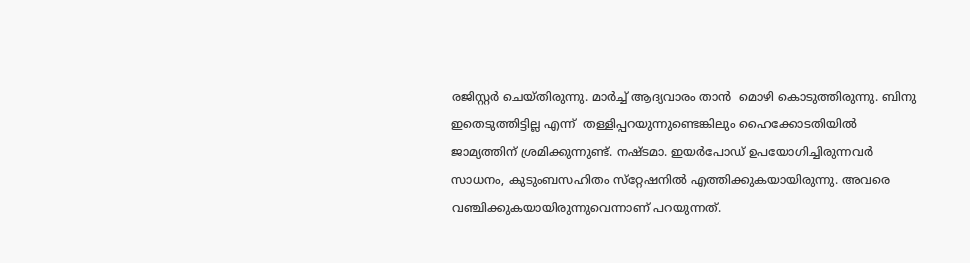രജിസ്റ്റര്‍ ചെയ്തിരുന്നു. മാര്‍ച്ച് ആദ്യവാരം താന്‍  മൊഴി കൊടുത്തിരുന്നു. ബിനു ഇതെടുത്തിട്ടില്ല എന്ന്  തള്ളിപ്പറയുന്നുണ്ടെങ്കിലും ഹൈക്കോടതിയില്‍ ജാമ്യത്തിന് ശ്രമിക്കുന്നുണ്ട്. നഷ്ടമാ. ഇയര്‍പോഡ് ഉപയോഗിച്ചിരുന്നവര്‍ സാധനം, കുടുംബസഹിതം സ്‌റ്റേഷനില്‍ എത്തിക്കുകയായിരുന്നു. അവരെ വഞ്ചിക്കുകയായിരുന്നുവെന്നാണ് പറയുന്നത്.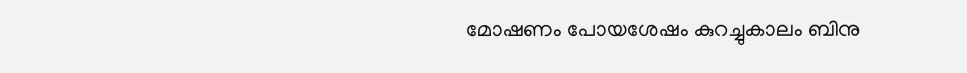മോഷണം പോയശേഷം കുറച്ചുകാലം ബിനു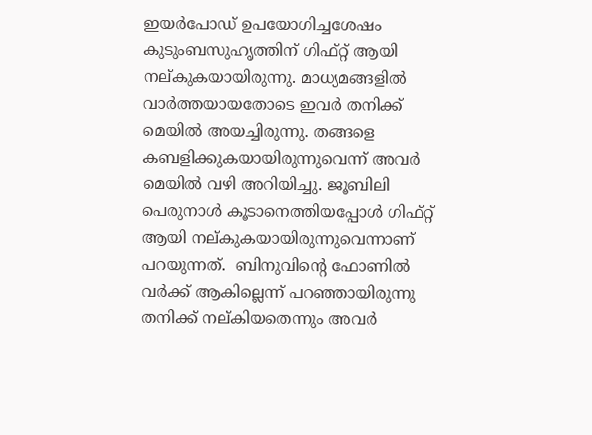ഇയര്‍പോഡ് ഉപയോഗിച്ചശേഷം കുടുംബസുഹൃത്തിന് ഗിഫ്റ്റ് ആയി നല്കുകയായിരുന്നു. മാധ്യമങ്ങളില്‍ വാര്‍ത്തയായതോടെ ഇവര്‍ തനിക്ക് മെയില്‍ അയച്ചിരുന്നു. തങ്ങളെ കബളിക്കുകയായിരുന്നുവെന്ന് അവര്‍ മെയില്‍ വഴി അറിയിച്ചു. ജൂബിലി പെരുനാള്‍ കൂടാനെത്തിയപ്പോള്‍ ഗിഫ്റ്റ് ആയി നല്കുകയായിരുന്നുവെന്നാണ് പറയുന്നത്.  ബിനുവിന്റെ ഫോണില്‍ വര്‍ക്ക് ആകില്ലെന്ന് പറഞ്ഞായിരുന്നു തനിക്ക് നല്കിയതെന്നും അവര്‍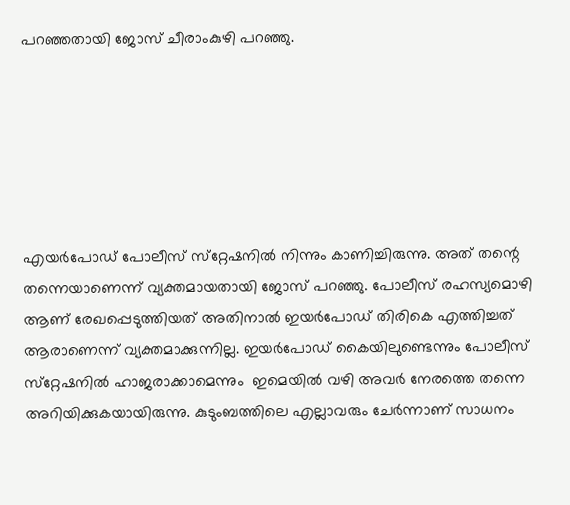പറഞ്ഞതായി ജോസ് ചീരാംകുഴി പറഞ്ഞു.






എയര്‍പോഡ് പോലീസ് സ്‌റ്റേഷനില്‍ നിന്നും കാണിച്ചിരുന്നു. അത് തന്റെ തന്നെയാണെന്ന് വ്യക്തമായതായി ജോസ് പറഞ്ഞു. പോലീസ് രഹസ്യമൊഴി ആണ് രേഖപ്പെടുത്തിയത് അതിനാല്‍ ഇയര്‍പോഡ് തിരികെ എത്തിച്ചത് ആരാണെന്ന് വ്യക്തമാക്കുന്നില്ല. ഇയര്‍പോഡ് കൈയിലുണ്ടെന്നും പോലീസ് സ്‌റ്റേഷനില്‍ ഹാജരാക്കാമെന്നും  ഇമെയില്‍ വഴി അവര്‍ നേരത്തെ തന്നെ അറിയിക്കുകയായിരുന്നു. കുടുംബത്തിലെ എല്ലാവരും ചേര്‍ന്നാണ് സാധനം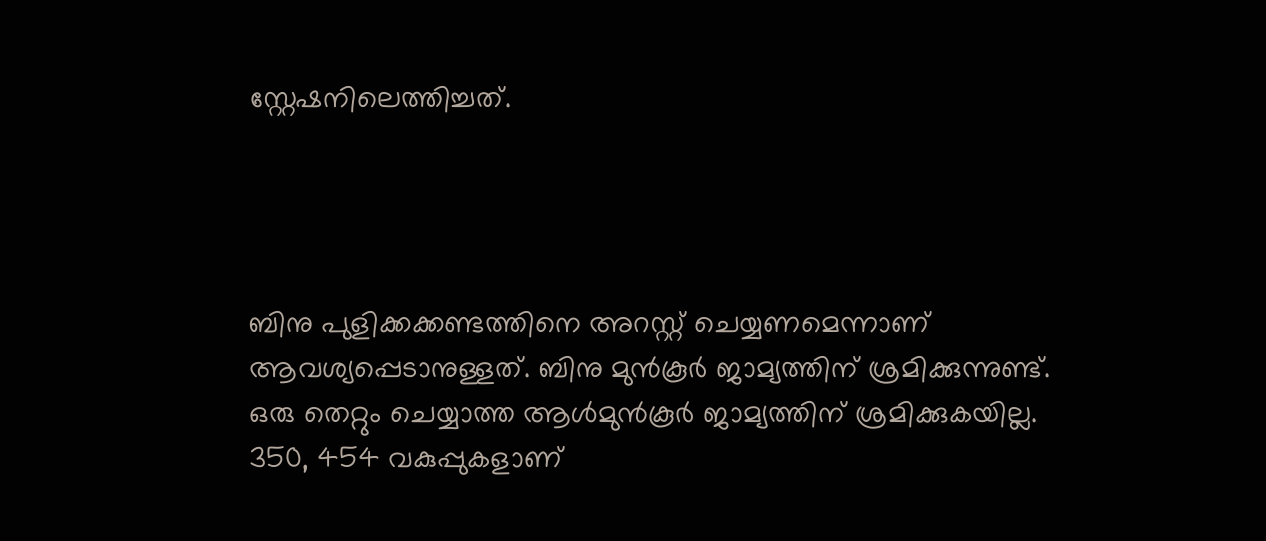സ്റ്റേഷനിലെത്തിച്ചത്.




ബിനു പുളിക്കക്കണ്ടത്തിനെ അറസ്റ്റ് ചെയ്യണമെന്നാണ് ആവശ്യപ്പെടാനുള്ളത്. ബിനു മുന്‍കൂര്‍ ജാമ്യത്തിന് ശ്രമിക്കുന്നുണ്ട്. ഒരു തെറ്റും ചെയ്യാത്ത ആള്‍മുന്‍കൂര്‍ ജാമ്യത്തിന് ശ്രമിക്കുകയില്ല. 350, 454 വകുപ്പുകളാണ്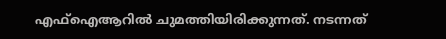എഫ്‌ഐആറില്‍ ചുമത്തിയിരിക്കുന്നത്. നടന്നത്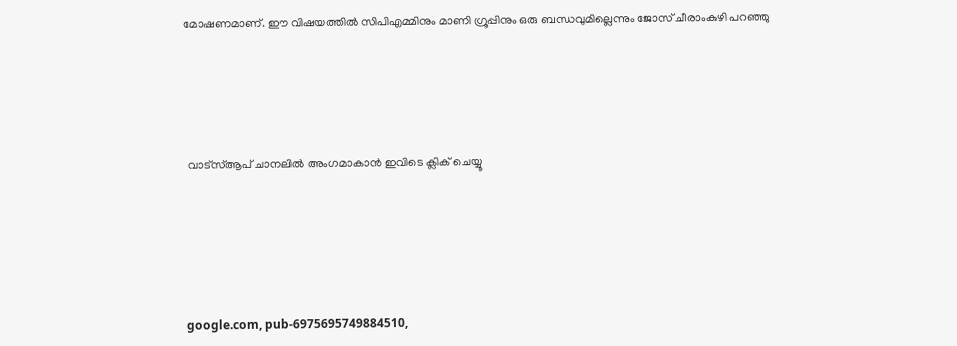മോഷണമാണ്. ഈ വിഷയത്തില്‍ സിപിഎമ്മിനും മാണി ഗ്രൂപ്പിനും ഒരു ബന്ധവുമില്ലെന്നും ജോസ് ചീരാംകുഴി പറഞ്ഞു






 വാട്‌സ്ആപ് ചാനലില്‍ അംഗമാകാന്‍ ഇവിടെ ക്ലിക് ചെയ്യൂ







google.com, pub-6975695749884510,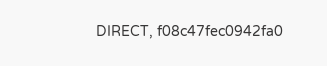DIRECT, f08c47fec0942fa0